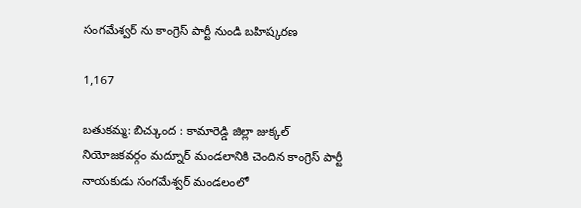సంగమేశ్వర్ ను కాంగ్రెస్ పార్టీ నుండి బహిష్కరణ

1,167

బతుకమ్మ: బిచ్కుంద : కామారెడ్డి జిల్లా జుక్కల్ నియోజకవర్గం మద్నూర్ మండలానికి చెందిన కాంగ్రెస్ పార్టీ నాయకుడు సంగమేశ్వర్ మండలంలో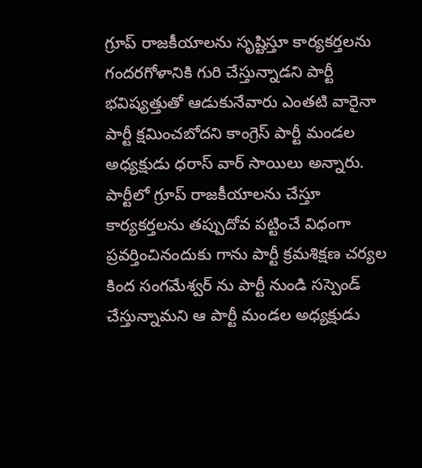గ్రూప్ రాజకీయాలను సృష్టిస్తూ కార్యకర్తలను గందరగోళానికి గురి చేస్తున్నాడని పార్టీ భవిష్యత్తుతో ఆడుకునేవారు ఎంతటి వారైనా పార్టీ క్షమించబోదని కాంగ్రెస్ పార్టీ మండల అధ్యక్షుడు ధరాస్ వార్ సాయిలు అన్నారు. పార్టీలో గ్రూప్ రాజకీయాలను చేస్తూ కార్యకర్తలను తప్పుదోవ పట్టించే విధంగా ప్రవర్తించినందుకు గాను పార్టీ క్రమశిక్షణ చర్యల కింద సంగమేశ్వర్ ను పార్టీ నుండి సస్పెండ్ చేస్తున్నామని ఆ పార్టీ మండల అధ్యక్షుడు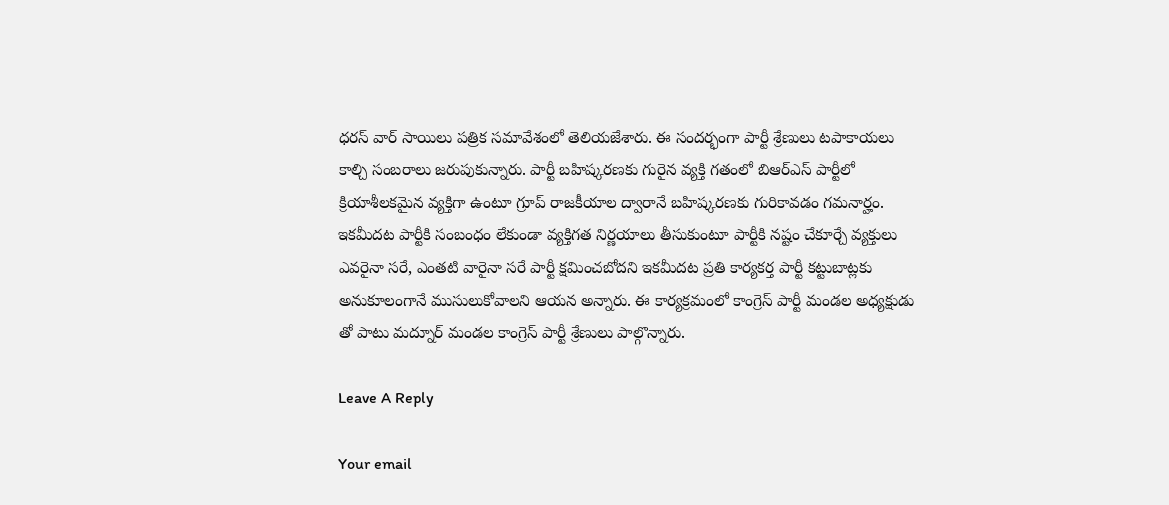ధరస్ వార్ సాయిలు పత్రిక సమావేశంలో తెలియజేశారు. ఈ సందర్భంగా పార్టీ శ్రేణులు టపాకాయలు కాల్చి సంబరాలు జరుపుకున్నారు. పార్టీ బహిష్కరణకు గురైన వ్యక్తి గతంలో బిఆర్ఎస్ పార్టీలో క్రియాశీలకమైన వ్యక్తిగా ఉంటూ గ్రూప్ రాజకీయాల ద్వారానే బహిష్కరణకు గురికావడం గమనార్హం. ఇకమీదట పార్టీకి సంబంధం లేకుండా వ్యక్తిగత నిర్ణయాలు తీసుకుంటూ పార్టీకి నష్టం చేకూర్చే వ్యక్తులు ఎవరైనా సరే, ఎంతటి వారైనా సరే పార్టీ క్షమించబోదని ఇకమీదట ప్రతి కార్యకర్త పార్టీ కట్టుబాట్లకు అనుకూలంగానే ముసులుకోవాలని ఆయన అన్నారు. ఈ కార్యక్రమంలో కాంగ్రెస్ పార్టీ మండల అధ్యక్షుడు తో పాటు మద్నూర్ మండల కాంగ్రెస్ పార్టీ శ్రేణులు పాల్గొన్నారు.

Leave A Reply

Your email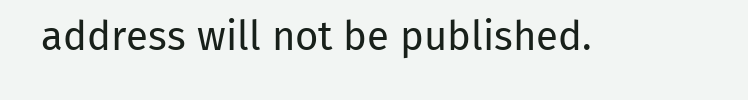address will not be published.